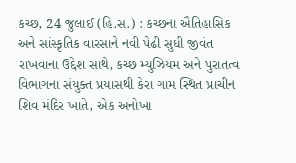કચ્છ, 24 જુલાઈ (હિ.સ.) : કચ્છના ઐતિહાસિક અને સાંસ્કૃતિક વારસાને નવી પેઢી સુધી જીવંત રાખવાના ઉદ્દેશ સાથે, કચ્છ મ્યુઝિયમ અને પુરાતત્વ વિભાગના સંયુક્ત પ્રયાસથી કેરા ગામ સ્થિત પ્રાચીન શિવ મંદિર ખાતે, એક અનોખા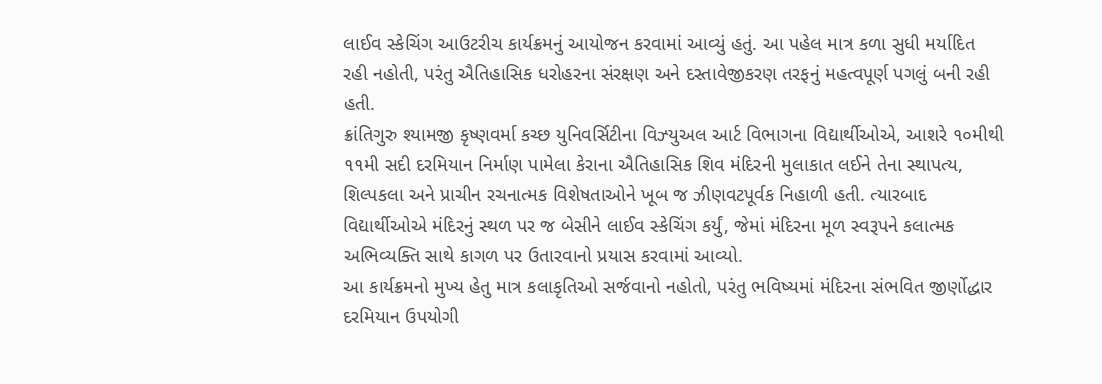લાઈવ સ્કેચિંગ આઉટરીચ કાર્યક્રમનું આયોજન કરવામાં આવ્યું હતું. આ પહેલ માત્ર કળા સુધી મર્યાદિત રહી નહોતી, પરંતુ ઐતિહાસિક ધરોહરના સંરક્ષણ અને દસ્તાવેજીકરણ તરફનું મહત્વપૂર્ણ પગલું બની રહી હતી.
ક્રાંતિગુરુ શ્યામજી કૃષ્ણવર્મા કચ્છ યુનિવર્સિટીના વિઝ્યુઅલ આર્ટ વિભાગના વિદ્યાર્થીઓએ, આશરે ૧૦મીથી ૧૧મી સદી દરમિયાન નિર્માણ પામેલા કેરાના ઐતિહાસિક શિવ મંદિરની મુલાકાત લઈને તેના સ્થાપત્ય, શિલ્પકલા અને પ્રાચીન રચનાત્મક વિશેષતાઓને ખૂબ જ ઝીણવટપૂર્વક નિહાળી હતી. ત્યારબાદ વિદ્યાર્થીઓએ મંદિરનું સ્થળ પર જ બેસીને લાઈવ સ્કેચિંગ કર્યું, જેમાં મંદિરના મૂળ સ્વરૂપને કલાત્મક અભિવ્યક્તિ સાથે કાગળ પર ઉતારવાનો પ્રયાસ કરવામાં આવ્યો.
આ કાર્યક્રમનો મુખ્ય હેતુ માત્ર કલાકૃતિઓ સર્જવાનો નહોતો, પરંતુ ભવિષ્યમાં મંદિરના સંભવિત જીર્ણોદ્ધાર દરમિયાન ઉપયોગી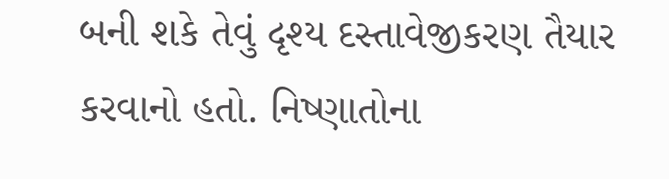બની શકે તેવું દૃશ્ય દસ્તાવેજીકરણ તૈયાર કરવાનો હતો. નિષ્ણાતોના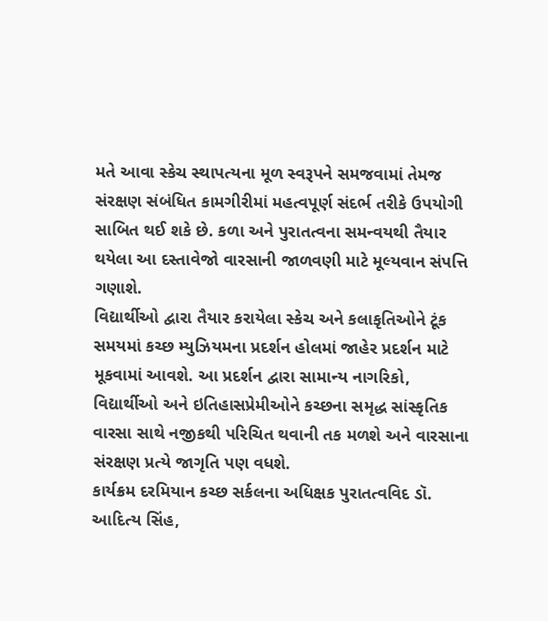મતે આવા સ્કેચ સ્થાપત્યના મૂળ સ્વરૂપને સમજવામાં તેમજ સંરક્ષણ સંબંધિત કામગીરીમાં મહત્વપૂર્ણ સંદર્ભ તરીકે ઉપયોગી સાબિત થઈ શકે છે. કળા અને પુરાતત્વના સમન્વયથી તૈયાર થયેલા આ દસ્તાવેજો વારસાની જાળવણી માટે મૂલ્યવાન સંપત્તિ ગણાશે.
વિદ્યાર્થીઓ દ્વારા તૈયાર કરાયેલા સ્કેચ અને કલાકૃતિઓને ટૂંક સમયમાં કચ્છ મ્યુઝિયમના પ્રદર્શન હોલમાં જાહેર પ્રદર્શન માટે મૂકવામાં આવશે. આ પ્રદર્શન દ્વારા સામાન્ય નાગરિકો, વિદ્યાર્થીઓ અને ઇતિહાસપ્રેમીઓને કચ્છના સમૃદ્ધ સાંસ્કૃતિક વારસા સાથે નજીકથી પરિચિત થવાની તક મળશે અને વારસાના સંરક્ષણ પ્રત્યે જાગૃતિ પણ વધશે.
કાર્યક્રમ દરમિયાન કચ્છ સર્કલના અધિક્ષક પુરાતત્વવિદ ડૉ. આદિત્ય સિંહ,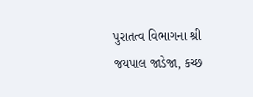પુરાતત્વ વિભાગના શ્રી જયપાલ જાડેજા, કચ્છ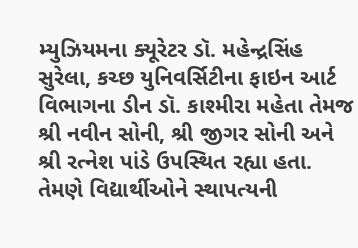મ્યુઝિયમના ક્યૂરેટર ડૉ. મહેન્દ્રસિંહ સુરેલા, કચ્છ યુનિવર્સિટીના ફાઇન આર્ટ વિભાગના ડીન ડૉ. કાશ્મીરા મહેતા તેમજ શ્રી નવીન સોની, શ્રી જીગર સોની અને શ્રી રત્નેશ પાંડે ઉપસ્થિત રહ્યા હતા. તેમણે વિદ્યાર્થીઓને સ્થાપત્યની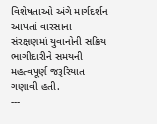વિશેષતાઓ અંગે માર્ગદર્શન આપતાં વારસાના સંરક્ષણમાં યુવાનોની સક્રિય ભાગીદારીને સમયની મહત્વપૂર્ણ જરૂરિયાત ગણાવી હતી.
---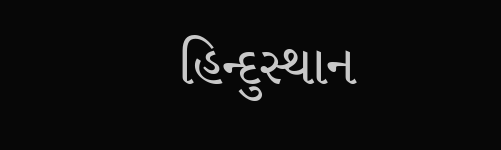હિન્દુસ્થાન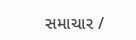સમાચાર /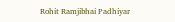Rohit Ramjibhai Padhiyar